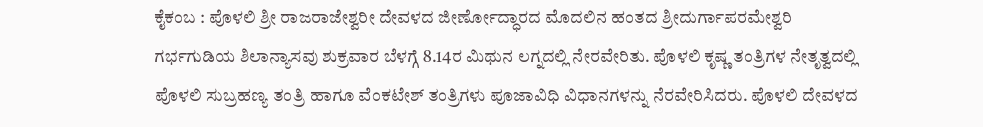ಕೈಕಂಬ : ಪೊಳಲಿ ಶ್ರೀ ರಾಜರಾಜೇಶ್ವರೀ ದೇವಳದ ಜೀರ್ಣೋದ್ಧಾರದ ಮೊದಲಿನ ಹಂತದ ಶ್ರೀದುರ್ಗಾಪರಮೇಶ್ವರಿ ಗರ್ಭಗುಡಿಯ ಶಿಲಾನ್ಯಾಸವು ಶುಕ್ರವಾರ ಬೆಳಗ್ಗೆ 8.14ರ ಮಿಥುನ ಲಗ್ನದಲ್ಲಿ ನೇರವೇರಿತು. ಪೊಳಲಿ ಕೃಷ್ಣ ತಂತ್ರಿಗಳ ನೇತೃತ್ವದಲ್ಲಿ ಪೊಳಲಿ ಸುಬ್ರಹಣ್ಯ ತಂತ್ರಿ ಹಾಗೂ ವೆಂಕಟೇಶ್ ತಂತ್ರಿಗಳು ಪೂಜಾವಿಧಿ ವಿಧಾನಗಳನ್ನು ನೆರವೇರಿಸಿದರು. ಪೊಳಲಿ ದೇವಳದ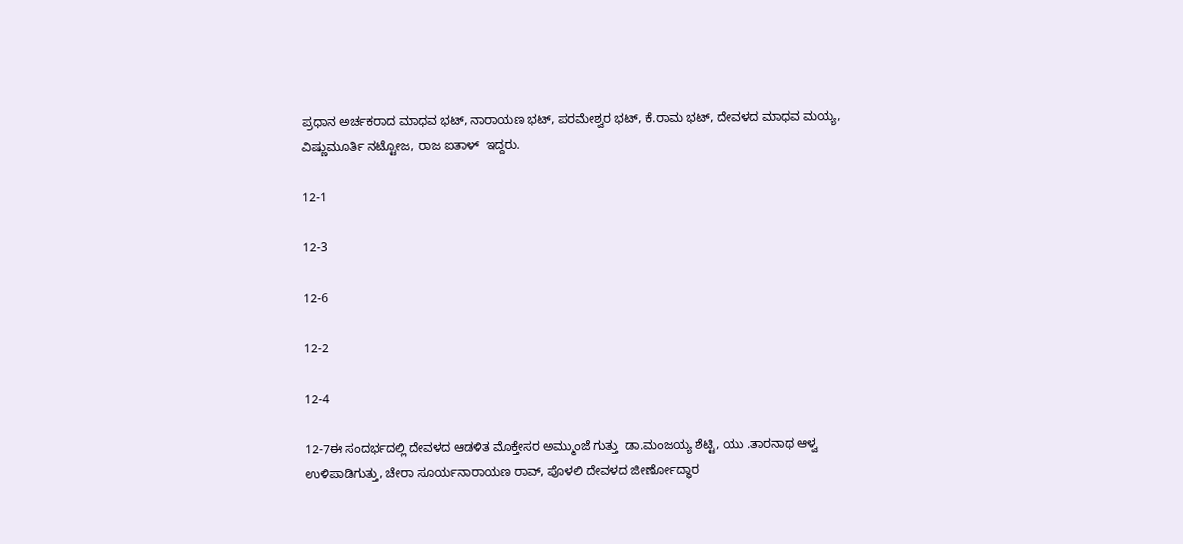ಪ್ರಧಾನ ಅರ್ಚಕರಾದ ಮಾಧವ ಭಟ್, ನಾರಾಯಣ ಭಟ್, ಪರಮೇಶ್ವರ ಭಟ್, ಕೆ.ರಾಮ ಭಟ್, ದೇವಳದ ಮಾಧವ ಮಯ್ಯ,  ವಿಷ್ಣುಮೂರ್ತಿ ನಟ್ಟೋಜ, ರಾಜ ಐತಾಳ್  ಇದ್ದರು.

12-1

12-3

12-6

12-2

12-4

12-7ಈ ಸಂದರ್ಭದಲ್ಲಿ ದೇವಳದ ಆಡಳಿತ ಮೊಕ್ತೇಸರ ಅಮ್ಮುಂಜೆ ಗುತ್ತು  ಡಾ.ಮಂಜಯ್ಯ ಶೆಟ್ಟಿ, ಯು .ತಾರನಾಥ ಆಳ್ವ  ಉಳಿಪಾಡಿಗುತ್ತು, ಚೇರಾ ಸೂರ್ಯನಾರಾಯಣ ರಾವ್, ಪೊಳಲಿ ದೇವಳದ ಜೀರ್ಣೋದ್ಧಾರ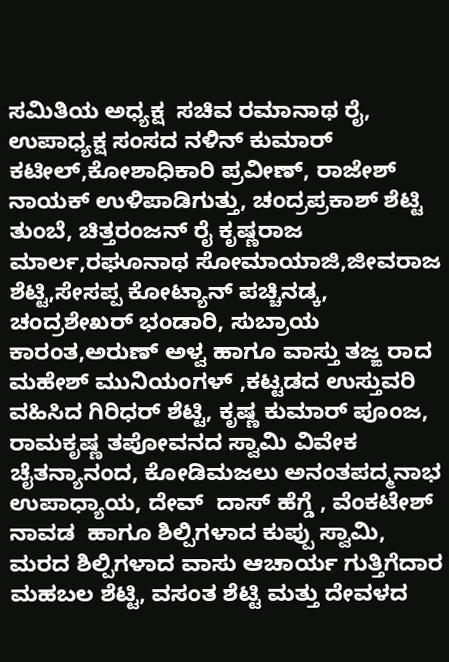ಸಮಿತಿಯ ಅಧ್ಯಕ್ಷ  ಸಚಿವ ರಮಾನಾಥ ರೈ, ಉಪಾಧ್ಯಕ್ಷ ಸಂಸದ ನಳಿನ್ ಕುಮಾರ್ ಕಟೀಲ್,ಕೋಶಾಧಿಕಾರಿ ಪ್ರವೀಣ್, ರಾಜೇಶ್ ನಾಯಕ್ ಉಳಿಪಾಡಿಗುತ್ತು, ಚಂದ್ರಪ್ರಕಾಶ್ ಶೆಟ್ಟಿ ತುಂಬೆ, ಚಿತ್ತರಂಜನ್ ರೈ ಕೃಷ್ಣರಾಜ ಮಾರ್ಲ,ರಘೂನಾಥ ಸೋಮಾಯಾಜಿ,ಜೀವರಾಜ ಶೆಟ್ಟಿ,ಸೇಸಪ್ಪ ಕೋಟ್ಯಾನ್ ಪಚ್ಚಿನಡ್ಕ, ಚಂದ್ರಶೇಖರ್ ಭಂಡಾರಿ, ಸುಬ್ರಾಯ ಕಾರಂತ,ಅರುಣ್ ಅಳ್ವ ಹಾಗೂ ವಾಸ್ತು ತಜ್ಙ ರಾದ ಮಹೇಶ್ ಮುನಿಯಂಗಳ್ ,ಕಟ್ಟಡದ ಉಸ್ತುವರಿ ವಹಿಸಿದ ಗಿರಿಧರ್ ಶೆಟ್ಟಿ, ಕೃಷ್ಣ ಕುಮಾರ್ ಪೂಂಜ, ರಾಮಕೃಷ್ಣ ತಪೋವನದ ಸ್ವಾಮಿ ವಿವೇಕ ಚೈತನ್ಯಾನಂದ, ಕೋಡಿಮಜಲು ಅನಂತಪದ್ಮನಾಭ ಉಪಾಧ್ಯಾಯ, ದೇವ್  ದಾಸ್ ಹೆಗ್ಡೆ , ವೆಂಕಟೇಶ್ ನಾವಡ  ಹಾಗೂ ಶಿಲ್ಪಿಗಳಾದ ಕುಪ್ಪು ಸ್ವಾಮಿ, ಮರದ ಶಿಲ್ಪಿಗಳಾದ ವಾಸು ಆಚಾರ್ಯ ಗುತ್ತಿಗೆದಾರ ಮಹಬಲ ಶೆಟ್ಟಿ, ವಸಂತ ಶೆಟ್ಟಿ ಮತ್ತು ದೇವಳದ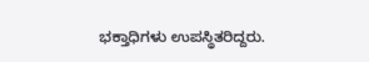ಭಕ್ತಾಧಿಗಳು ಉಪಸ್ಥಿತರಿದ್ದರು.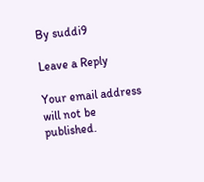By suddi9

Leave a Reply

Your email address will not be published.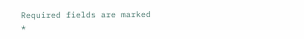Required fields are marked *